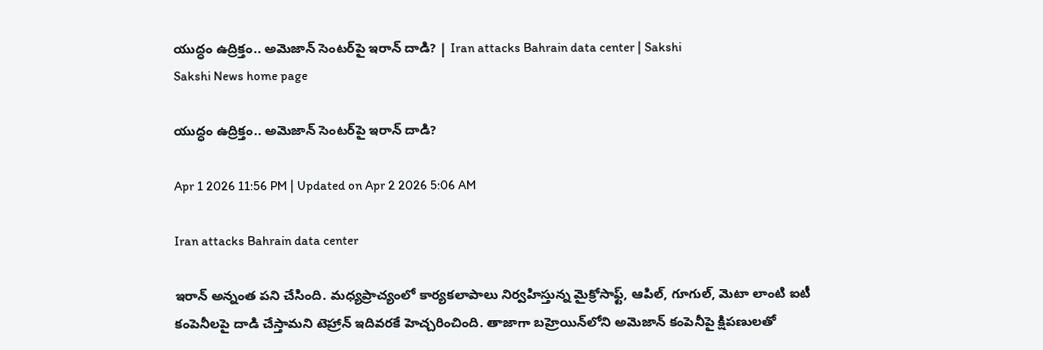యుద్ధం ఉద్రిక్తం.. అమెజాన్‌ సెంటర్‌పై ఇరాన్ దాడి? | Iran attacks Bahrain data center | Sakshi
Sakshi News home page

యుద్ధం ఉద్రిక్తం.. అమెజాన్‌ సెంటర్‌పై ఇరాన్ దాడి?

Apr 1 2026 11:56 PM | Updated on Apr 2 2026 5:06 AM

Iran attacks Bahrain data center

ఇరాన్ అన్నంత పని చేసింది. మధ్యప్రాచ్యంలో కార్యకలాపాలు నిర్వహిస్తున్న మైక్రోసాఫ్ట్, ఆపిల్, గూగుల్, మెటా లాంటి ఐటీ కంపెనీలపై దాడి చేస్తామని టెహ్రాన్‌ ఇదివరకే హెచ్చరించింది. తాజాగా బహ్రెయిన్‌లోని అమెజాన్‌ కంపెనీపై క్షిపణులతో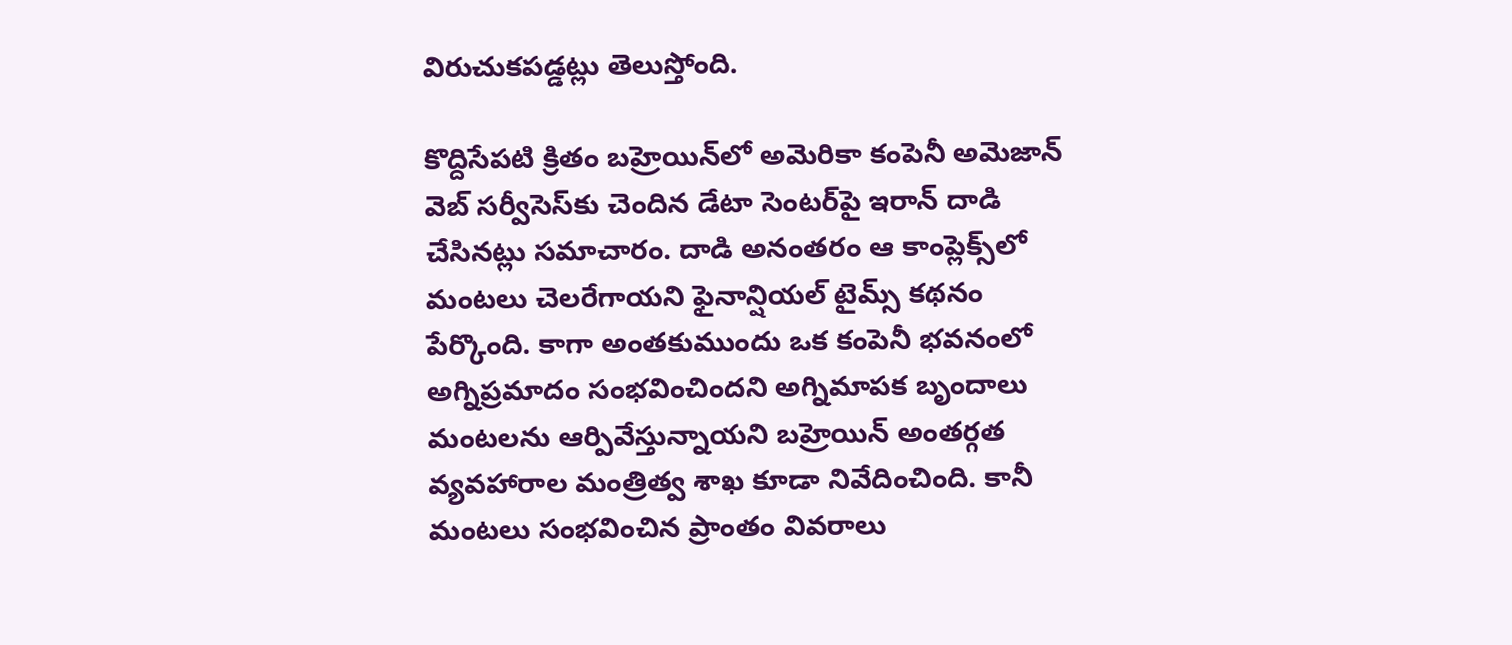విరుచుకపడ్డట్లు తెలుస్తోంది.

కొద్దిసేపటి క్రితం బహ్రెయిన్‌లో అమెరికా కంపెనీ అమెజాన్ వెబ్ సర్వీసెస్‌కు చెందిన డేటా సెంటర్‌పై ఇరాన్ దాడి చేసినట్లు సమాచారం. దాడి అనంతరం ఆ కాంప్లెక్స్‌లో మంటలు చెలరేగాయని ఫైనాన్షియల్ టైమ్స్ కథనం పేర్కొంది. కాగా అంతకుముందు ఒక కంపెనీ భవనంలో అగ్నిప్రమాదం సంభవించిందని అగ్నిమాపక బృందాలు మంటలను ఆర్పివేస్తున్నాయని బహ్రెయిన్ అంతర్గత వ్యవహారాల మంత్రిత్వ శాఖ కూడా నివేదించింది. కానీ మంటలు సంభవించిన ప్రాంతం వివరాలు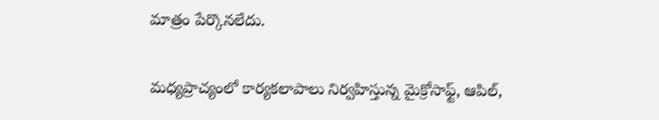మాత్రం పేర్కొనలేదు.

మధ్యప్రాచ్యంలో కార్యకలాపాలు నిర్వహిస్తున్న మైక్రోసాఫ్ట్, ఆపిల్,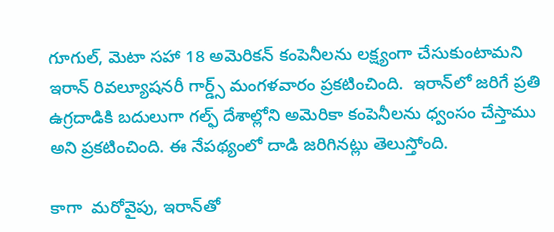గూగుల్, మెటా సహా 18 అమెరికన్ కంపెనీలను లక్ష్యంగా చేసుకుంటామని ఇరాన్ రివల్యూషనరీ గార్డ్స్ మంగళవారం ప్రకటించింది.  ఇరాన్‌లో జరిగే ప్రతి ఉగ్రదాడికి బదులుగా గల్ఫ్ దేశాల్లోని అమెరికా కంపెనీలను ధ్వంసం చేస్తాము అని ప్రకటించింది. ఈ నేపథ్యంలో దాడి జరిగినట్లు తెలుస్తోంది.

కాగా  మరోవైపు, ఇరాన్‌తో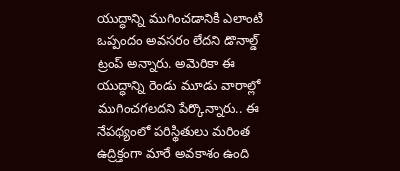యుద్ధాన్ని ముగించడానికి ఎలాంటి ఒప్పందం అవసరం లేదని డొనాల్డ్ ట్రంప్ అన్నారు. అమెరికా ఈ యుద్ధాన్ని రెండు మూడు వారాల్లో ముగించగలదని పేర్కొన్నారు.. ఈ నేపథ్యంలో పరిస్థితులు మరింత ఉద్రిక్తంగా మారే అవకాశం ఉంది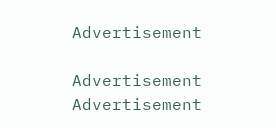Advertisement

Advertisement
Advertisement